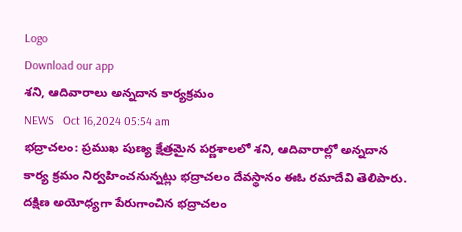Logo
Download our app
శని, ఆదివారాలు అన్నదాన కార్యక్రమం
NEWS   Oct 16,2024 05:54 am
భద్రాచలం: ప్రముఖ పుణ్య క్షేత్రమైన పర్ణశాలలో శని, ఆదివారాల్లో అన్నదాన కార్య క్రమం నిర్వహించనున్నట్లు భద్రాచలం దేవస్థానం ఈఓ రమాదేవి తెలిపారు. దక్షిణ అయోధ్యగా పేరుగాంచిన భద్రాచలం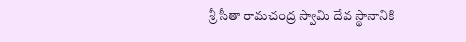శ్రీ సీతా రామచంద్ర స్వామి దేవ స్థానానికి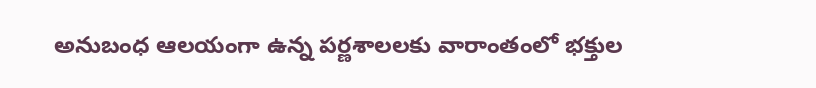అనుబంధ ఆలయంగా ఉన్న పర్ణశాలలకు వారాంతంలో భక్తుల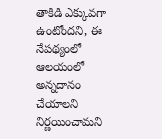తాకిడి ఎక్కువగా ఉంటోందని, ఈ నేపథ్యంలో ఆలయంలో అన్నదానం చేయాలని నిర్ణయించామని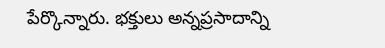పేర్కొన్నారు. భక్తులు అన్నప్రసాదాన్ని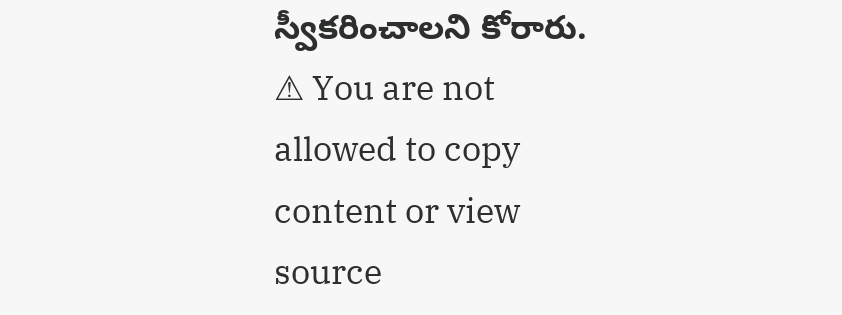స్వీకరించాలని కోరారు.
⚠ You are not allowed to copy content or view source